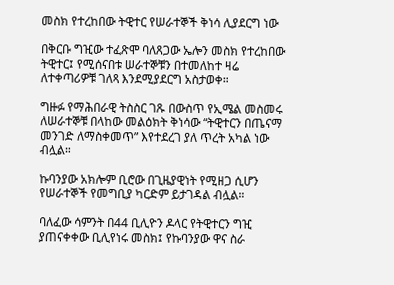መስክ የተረከበው ትዊተር የሠራተኞች ቅነሳ ሊያደርግ ነው

በቅርቡ ግዢው ተፈጽሞ ባለጸጋው ኤሎን መስክ የተረከበው ትዊተር፤ የሚሰናበቱ ሠራተኞቹን በተመለከተ ዛሬ ለተቀጣሪዎቹ ገለጻ እንደሚያደርግ አስታወቀ።

ግዙፉ የማሕበራዊ ትስስር ገጹ በውስጥ የኢሜል መስመሩ ለሠራተኞቹ በላከው መልዕክት ቅነሳው “ትዊተርን በጤናማ መንገድ ለማስቀመጥ” እየተደረገ ያለ ጥረት አካል ነው ብሏል።

ኩባንያው አክሎም ቢሮው በጊዜያዊነት የሚዘጋ ሲሆን የሠራተኞች የመግቢያ ካርድም ይታገዳል ብሏል።

ባለፈው ሳምንት በ44 ቢሊዮን ዶላር የትዊተርን ግዢ ያጠናቀቀው ቢሊየነሩ መስክ፤ የኩባንያው ዋና ስራ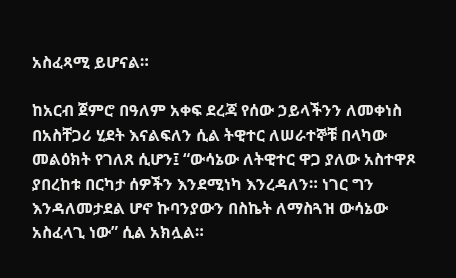አስፈጻሚ ይሆናል።

ከአርብ ጀምሮ በዓለም አቀፍ ደረጃ የሰው ኃይላችንን ለመቀነስ በአስቸጋሪ ሂደት እናልፍለን ሲል ትዊተር ለሠራተኞቹ በላካው መልዕክት የገለጸ ሲሆን፤ “ውሳኔው ለትዊተር ዋጋ ያለው አስተዋጾ ያበረከቱ በርካታ ሰዎችን እንደሚነካ እንረዳለን። ነገር ግን እንዳለመታደል ሆኖ ኩባንያውን በስኬት ለማስጓዝ ውሳኔው አስፈላጊ ነው” ሲል አክሏል።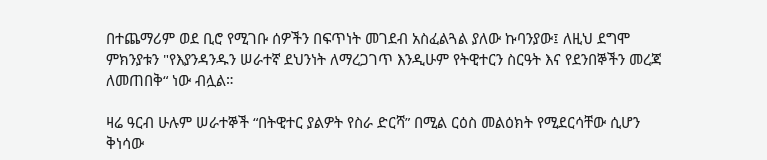በተጨማሪም ወደ ቢሮ የሚገቡ ሰዎችን በፍጥነት መገደብ አስፈልጓል ያለው ኩባንያው፤ ለዚህ ደግሞ ምክንያቱን "የእያንዳንዱን ሠራተኛ ደህንነት ለማረጋገጥ እንዲሁም የትዊተርን ስርዓት እና የደንበኞችን መረጃ ለመጠበቅ“ ነው ብሏል።

ዛሬ ዓርብ ሁሉም ሠራተኞች “በትዊተር ያልዎት የስራ ድርሻ” በሚል ርዕስ መልዕክት የሚደርሳቸው ሲሆን ቅነሳው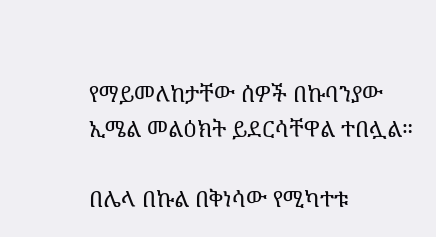የማይመለከታቸው ሰዎች በኩባንያው ኢሜል መልዕክት ይደርሳቸዋል ተበሏል።

በሌላ በኩል በቅነሳው የሚካተቱ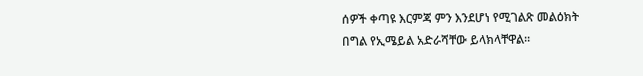ሰዎች ቀጣዩ እርምጃ ምን እንደሆነ የሚገልጽ መልዕክት በግል የኢሜይል አድራሻቸው ይላክላቸዋል።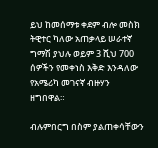ይህ ከመሰማቱ ቀደም ብሎ መስክ ትዊተር ካለው አጠቃላይ ሠራተኛ ግማሽ ያህሉ ወይም 3 ሺህ 700 ሰዎችን የመቀነስ እቅድ እንዳለው የአሜሪካ መገናኛ ብዙሃን ዘግበዋል።

ብሉምበርግ በስም ያልጠቀሳቸውን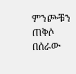ምንጮቹን ጠቅሶ በሰራው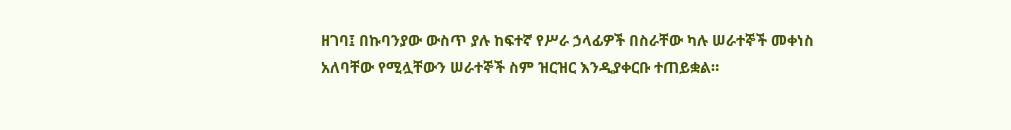ዘገባ፤ በኩባንያው ውስጥ ያሉ ከፍተኛ የሥራ ኃላፊዎች በስራቸው ካሉ ሠራተኞች መቀነስ አለባቸው የሚሏቸውን ሠራተኞች ስም ዝርዝር እንዲያቀርቡ ተጠይቋል።